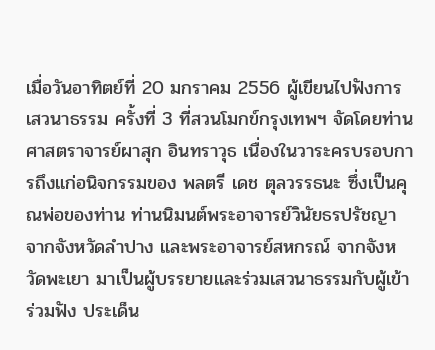เมื่อวันอาทิตย์ที่ 20 มกราคม 2556 ผู้เขียนไปฟังการเสวนาธรรม ครั้งที่ 3 ที่สวนโมกข์กรุงเทพฯ จัดโดยท่านศาสตราจารย์ผาสุก อินทราวุธ เนื่องในวาระครบรอบการถึงแก่อนิจกรรมของ พลตรี เดช ตุลวรรธนะ ซึ่งเป็นคุณพ่อของท่าน ท่านนิมนต์พระอาจารย์วินัยธรปรัชญา จากจังหวัดลำปาง และพระอาจารย์สหกรณ์ จากจังหวัดพะเยา มาเป็นผู้บรรยายและร่วมเสวนาธรรมกับผู้เข้าร่วมฟัง ประเด็น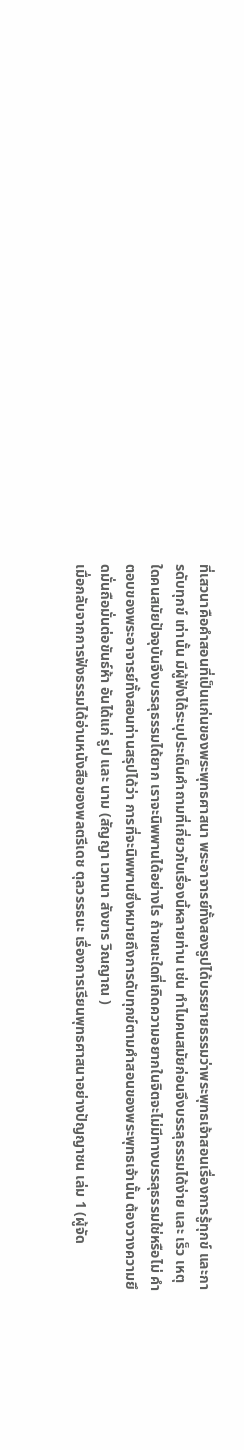ที่เสวนาคือคำสอนที่เป็นแก่นของพระพุทธศาสนา พระอาจารย์ทั้งสองรูปได้บรรยายธรรมว่าพระพุทธเจ้าสอนเรื่องการรู้ทุกข์ และการดับทุกข์ เท่านั้น มีผู้ฟังได้ระบุประเด็นคำถามที่เกี่ยวกับเรื่องนี้หลายท่าน เช่น ทำไมคนสมัยก่อนจึงบรรลุธรรมได้ง่าย และ เร็ว เหตุใดคนสมัยปัจจุบันจึงบรรลุธรรมได้ยาก เราจะนิพพานได้อย่างไร ถ้าขณะใดที่เกิดความอยากในจิตจะไม่มีทางบรรลุธรรมใช่หรือไม่ คำตอบของพระอาจารย์ทั้งสอนท่านสรุปได้ว่า การที่จะนิพพานซึ่งหมายถึงการดับทุกข์ตามคำสอนของพระพุทธเจ้านั้น ต้องวางความยึดมั่นถือมั่นต่อขันธ์ห้า อันได้แก่ รูป และ นาม (สัญญา เวทนา สังขาร วิณญาณ )
เมื่อกลับจากการฟังธรรมได้อ่านหนังสือของพลตรีเดช ตุลวรรธนะ เรื่องการเรียนพุทธศาสนาอย่างปัญญาชน เล่ม 1 (ผู้จัด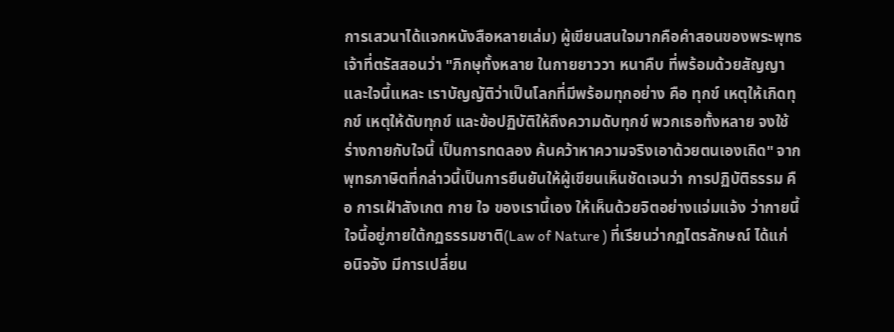การเสวนาได้แจกหนังสือหลายเล่ม) ผู้เขียนสนใจมากคือคำสอนของพระพุทธเจ้าที่ตรัสสอนว่า "ภิกษุทั้งหลาย ในกายยาววา หนาคืบ ที่พร้อมด้วยสัญญาและใจนี้แหละ เราบัญญัติว่าเป็นโลกที่มีพร้อมทุกอย่าง คือ ทุกข์ เหตุให้เกิดทุกข์ เหตุให้ดับทุกข์ และข้อปฏิบัติให้ถึงความดับทุกข์ พวกเธอทั้งหลาย จงใช้ร่างกายกับใจนี้ เป็นการทดลอง ค้นคว้าหาความจริงเอาด้วยตนเองเถิด" จากพุทธภาษิตที่กล่าวนี้เป็นการยืนยันให้ผู้เขียนเห็นชัดเจนว่า การปฏิบัติธรรม คือ การเฝ้าสังเกต กาย ใจ ของเรานี้เอง ให้เห็นด้วยจิตอย่างแจ่มแจ้ง ว่ากายนี้ ใจนี้อยู่ภายใต้กฏธรรมชาติ(Law of Nature ) ที่เรียนว่ากฏไตรลักษณ์ ได้แก่ อนิจจัง มีการเปลี่ยน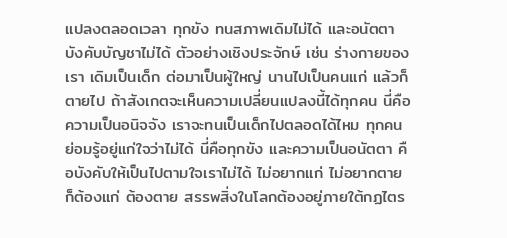แปลงตลอดเวลา ทุกขัง ทนสภาพเดิมไม่ได้ และอนัตตา บังคับบัญชาไม่ได้ ตัวอย่างเชิงประจักษ์ เช่น ร่างกายของเรา เดิมเป็นเด็ก ต่อมาเป็นผู้ใหญ่ นานไปเป็นคนแก่ แล้วก็ตายไป ถ้าสังเกตจะเห็นความเปลี่ยนแปลงนี้ได้ทุกคน นี่คือความเป็นอนิจจัง เราจะทนเป็นเด็กไปตลอดได้ไหม ทุกคนย่อมรู้อยู่แก่ใจว่าไม่ได้ นี่คือทุกขัง และความเป็นอนัตตา คือบังคับให้เป็นไปตามใจเราไม่ได้ ไม่อยากแก่ ไม่อยากตาย ก็ต้องแก่ ต้องตาย สรรพสิ่งในโลกต้องอยู่ภายใต้กฏไตร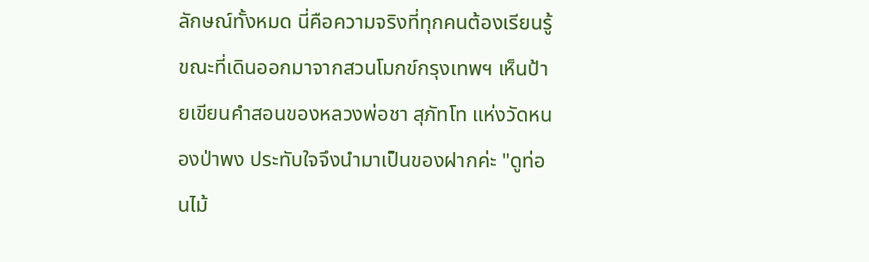ลักษณ์ทั้งหมด นี่คือความจริงที่ทุกคนต้องเรียนรู้
ขณะที่เดินออกมาจากสวนโมกข์กรุงเทพฯ เห็นป้ายเขียนคำสอนของหลวงพ่อชา สุภัทโท แห่งวัดหนองป่าพง ประทับใจจึงนำมาเป็นของฝากค่ะ "ดูท่อนไม้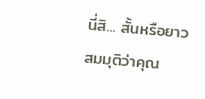นี่สิ... สั้นหรือยาว สมมุติว่าคุณ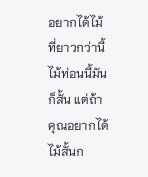อยากได้ไม้ที่ยาวกว่านี้ ไม้ท่อนนี้มันก็สั้น แต่ถ้าคุณอยากได้ไม้สั้นก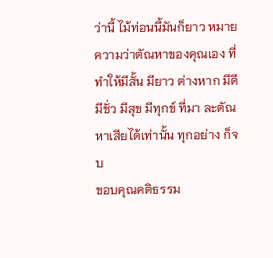ว่านี้ ไม้ท่อนนี้มันก็ยาว หมายความว่าตัณหาของคุณเอง ที่ทำให้มีสั้น มียาว ต่างหาก มีดี มีชั่ว มีสุข มีทุกข์ ที่มา ละตัณหาเสียได้เท่านั้น ทุกอย่าง ก็จบ
ขอบคุณคติธรรม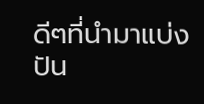ดีๆที่นำมาแบ่งปัน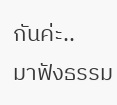กันค่ะ..
มาฟังธรรม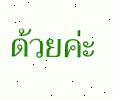ด้วยค่ะ